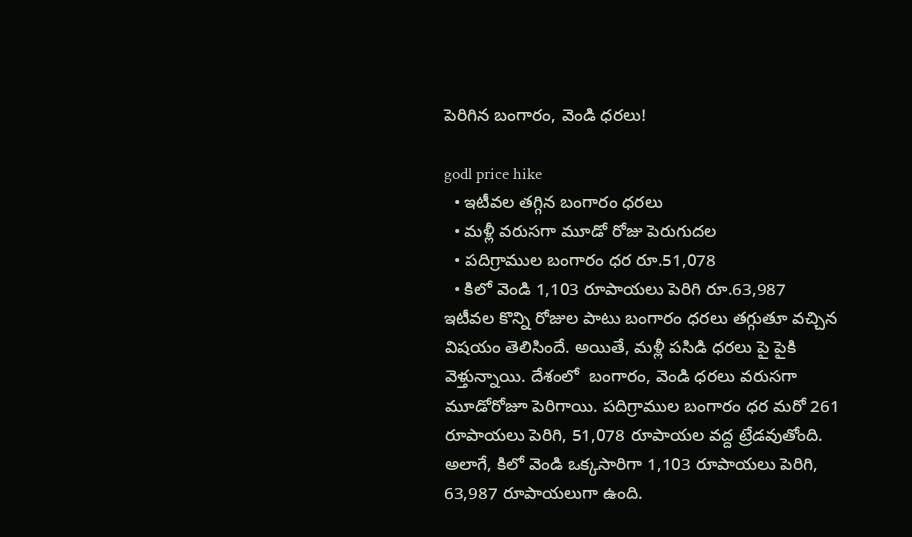పెరిగిన బంగారం, వెండి ధరలు!

godl price hike
  • ఇటీవల తగ్గిన బంగారం ధరలు
  • మళ్లీ వరుసగా మూడో రోజు పెరుగుదల
  • పదిగ్రాముల బంగారం ధర రూ.51,078
  • కిలో వెండి 1,103 రూపాయలు పెరిగి రూ.63,987
ఇటీవల కొన్ని రోజుల పాటు బంగారం ధరలు తగ్గుతూ వచ్చిన విషయం తెలిసిందే. అయితే, మళ్లీ పసిడి ధరలు పై పైకి వెళ్తున్నాయి. దేశంలో  బంగారం, వెండి ధరలు వరుసగా మూడోరోజూ పెరిగాయి. పదిగ్రాముల బంగారం ధర మరో 261 రూపాయలు పెరిగి, 51,078 రూపాయల వద్ద ట్రేడవుతోంది. అలాగే, కిలో వెండి ఒక్కసారిగా 1,103 రూపాయలు పెరిగి, 63,987 రూపాయలుగా ఉంది.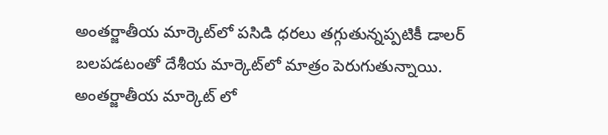అంతర్జాతీయ మార్కెట్‌లో పసిడి ధరలు తగ్గుతున్నప్పటికీ డాలర్‌ బలపడటంతో దేశీయ మార్కెట్‌లో మాత్రం పెరుగుతున్నాయి. అంతర్జాతీయ మార్కెట్ లో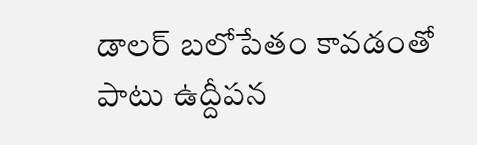డాలర్‌ బలోపేతం కావడంతో పాటు ఉద్దీపన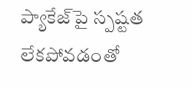ప్యాకేజ్‌పై స్పష్టత లేకపోవడంతో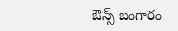ఔన్స్‌ బంగారం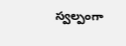స్వల్పంగా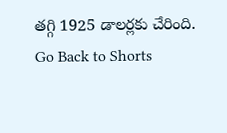తగ్గి 1925 డాలర్లకు చేరింది.
Go Back to Shorts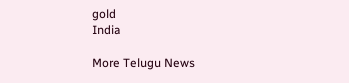gold
India

More Telugu News